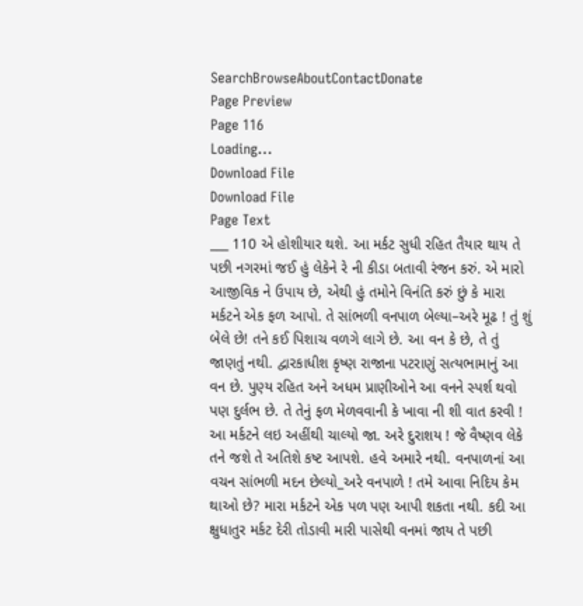SearchBrowseAboutContactDonate
Page Preview
Page 116
Loading...
Download File
Download File
Page Text
___ 110 એ હોશીયાર થશે. આ મર્કટ સુધી રહિત તૈયાર થાય તે પછી નગરમાં જઈ હું લેકેને રે ની કીડા બતાવી રંજન કરું. એ મારો આજીવિક ને ઉપાય છે, એથી હું તમોને વિનંતિ કરું છું કે મારા મર્કટને એક ફળ આપો. તે સાંભળી વનપાળ બેલ્યા–અરે મૂઢ ! તું શું બેલે છે! તને કઈ પિશાચ વળગે લાગે છે. આ વન કે છે, તે તું જાણતું નથી. દ્વારકાધીશ કૃષ્ણ રાજાના પટરાણું સત્યભામાનું આ વન છે. પુણ્ય રહિત અને અધમ પ્રાણીઓને આ વનને સ્પર્શ થવો પણ દુર્લભ છે. તે તેનું ફળ મેળવવાની કે ખાવા ની શી વાત કરવી ! આ મર્કટને લઇ અહીંથી ચાલ્યો જા. અરે દુરાશય ! જે વૈષ્ણવ લેકે તને જશે તે અતિશે કષ્ટ આપશે. હવે અમારે નથી. વનપાળનાં આ વચન સાંભળી મદન છેલ્યો_અરે વનપાળે ! તમે આવા નિદિય કેમ થાઓ છે? મારા મર્કટને એક પળ પણ આપી શકતા નથી. કદી આ ક્ષુધાતુર મર્કટ દેરી તોડાવી મારી પાસેથી વનમાં જાય તે પછી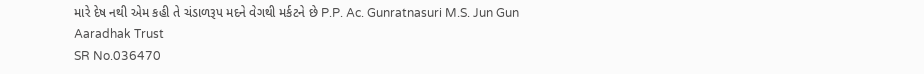મારે દેષ નથી એમ કહી તે ચંડાળરૂપ મદને વેગથી મર્કટને છે P.P. Ac. Gunratnasuri M.S. Jun Gun Aaradhak Trust
SR No.036470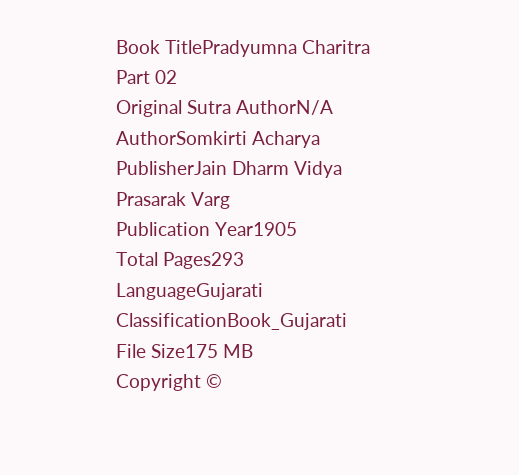Book TitlePradyumna Charitra Part 02
Original Sutra AuthorN/A
AuthorSomkirti Acharya
PublisherJain Dharm Vidya Prasarak Varg
Publication Year1905
Total Pages293
LanguageGujarati
ClassificationBook_Gujarati
File Size175 MB
Copyright ©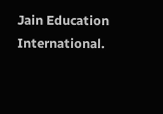Jain Education International.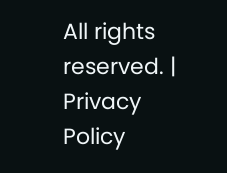All rights reserved. | Privacy Policy